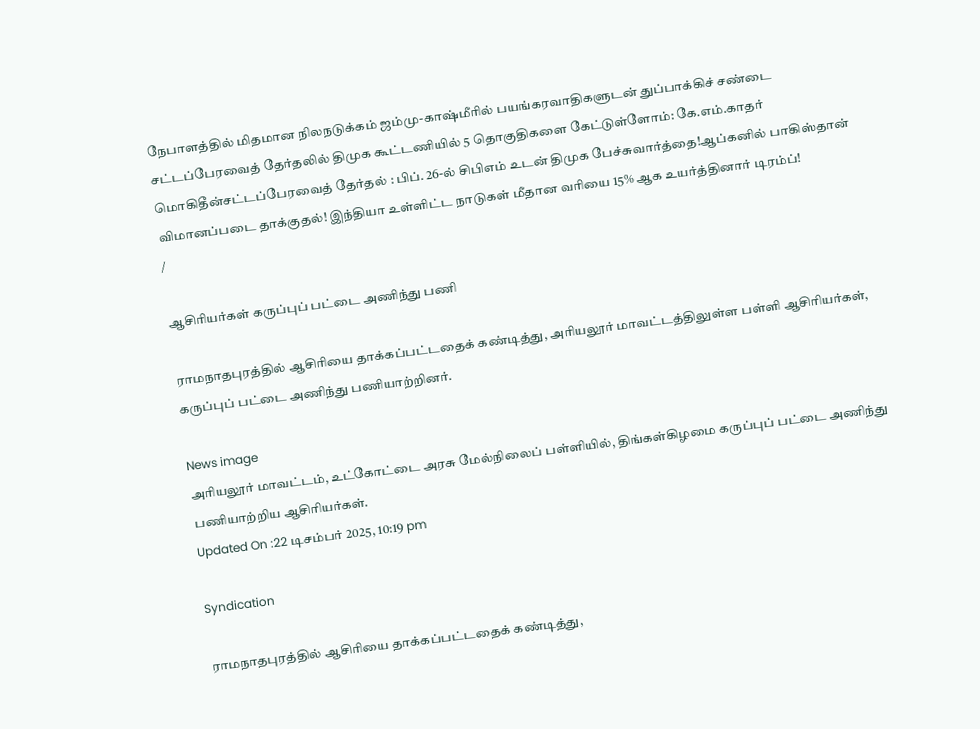நேபாளத்தில் மிதமான நிலநடுக்கம் ஜம்மு-காஷ்மீரில் பயங்கரவாதிகளுடன் துப்பாக்கிச் சண்டை சட்டப்பேரவைத் தேர்தலில் திமுக கூட்டணியில் 5 தொகுதிகளை கேட்டுள்ளோம்: கே.எம்.காதர் மொகிதீன்சட்டப்பேரவைத் தேர்தல் : பிப். 26-ல் சிபிஎம் உடன் திமுக பேச்சுவார்த்தை!ஆப்கனில் பாகிஸ்தான் விமானப்படை தாக்குதல்! இந்தியா உள்ளிட்ட நாடுகள் மீதான வரியை 15% ஆக உயர்த்தினார் டிரம்ப்!
/

ஆசிரியர்கள் கருப்புப் பட்டை அணிந்து பணி

ராமநாதபுரத்தில் ஆசிரியை தாக்கப்பட்டதைக் கண்டித்து, அரியலூர் மாவட்டத்திலுள்ள பள்ளி ஆசிரியர்கள், கருப்புப் பட்டை அணிந்து பணியாற்றினர்.

News image
அரியலூர் மாவட்டம், உட்கோட்டை அரசு மேல்நிலைப் பள்ளியில், திங்கள்கிழமை கருப்புப் பட்டை அணிந்து பணியாற்றிய ஆசிரியர்கள்.
Updated On :22 டிசம்பர் 2025, 10:19 pm

Syndication

ராமநாதபுரத்தில் ஆசிரியை தாக்கப்பட்டதைக் கண்டித்து,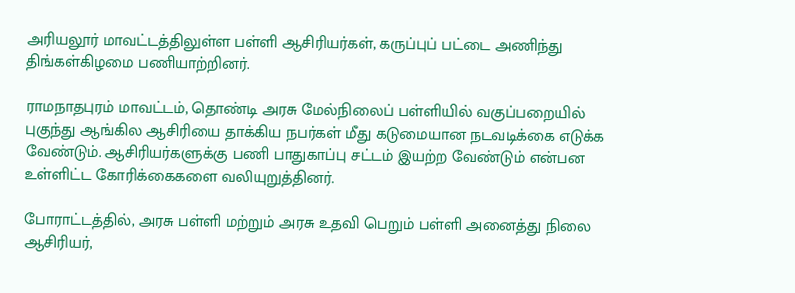அரியலூர் மாவட்டத்திலுள்ள பள்ளி ஆசிரியர்கள், கருப்புப் பட்டை அணிந்து திங்கள்கிழமை பணியாற்றினர்.

ராமநாதபுரம் மாவட்டம், தொண்டி அரசு மேல்நிலைப் பள்ளியில் வகுப்பறையில் புகுந்து ஆங்கில ஆசிரியை தாக்கிய நபர்கள் மீது கடுமையான நடவடிக்கை எடுக்க வேண்டும். ஆசிரியர்களுக்கு பணி பாதுகாப்பு சட்டம் இயற்ற வேண்டும் என்பன உள்ளிட்ட கோரிக்கைகளை வலியுறுத்தினர்.

போராட்டத்தில், அரசு பள்ளி மற்றும் அரசு உதவி பெறும் பள்ளி அனைத்து நிலை ஆசிரியர்,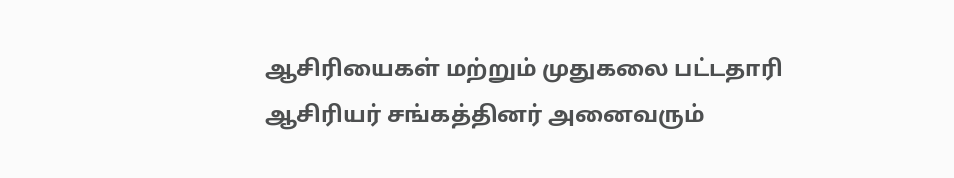ஆசிரியைகள் மற்றும் முதுகலை பட்டதாரி ஆசிரியர் சங்கத்தினர் அனைவரும்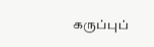கருப்புப்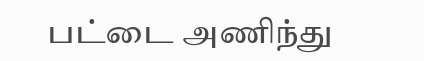பட்டை அணிந்து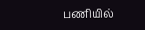பணியில்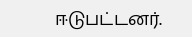ஈடுபட்டனர்.